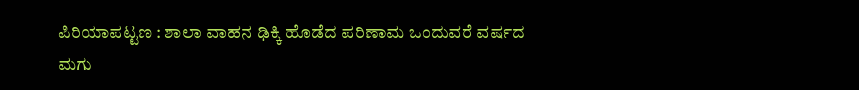ಪಿರಿಯಾಪಟ್ಟಣ : ಶಾಲಾ ವಾಹನ ಢಿಕ್ಕಿ ಹೊಡೆದ ಪರಿಣಾಮ ಒಂದುವರೆ ವರ್ಷದ ಮಗು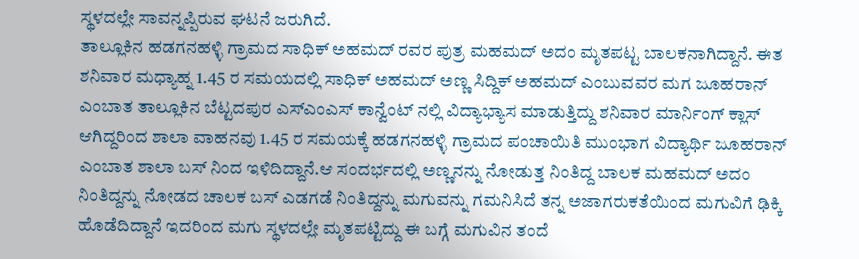ಸ್ಥಳದಲ್ಲೇ ಸಾವನ್ನಪ್ಪಿರುವ ಘಟನೆ ಜರುಗಿದೆ.
ತಾಲ್ಲೂಕಿನ ಹಡಗನಹಳ್ಳಿ ಗ್ರಾಮದ ಸಾಧಿಕ್ ಅಹಮದ್ ರವರ ಪುತ್ರ ಮಹಮದ್ ಅದಂ ಮೃತಪಟ್ಟ ಬಾಲಕನಾಗಿದ್ದಾನೆ. ಈತ ಶನಿವಾರ ಮಧ್ಯಾಹ್ನ 1.45 ರ ಸಮಯದಲ್ಲಿ ಸಾಧಿಕ್ ಅಹಮದ್ ಅಣ್ಣ ಸಿದ್ದಿಕ್ ಅಹಮದ್ ಎಂಬುವವರ ಮಗ ಜೂಹರಾನ್ ಎಂಬಾತ ತಾಲ್ಲೂಕಿನ ಬೆಟ್ಟದಪುರ ಎಸ್ಎಂಎಸ್ ಕಾನ್ವೆಂಟ್ ನಲ್ಲಿ ವಿದ್ಯಾಭ್ಯಾಸ ಮಾಡುತ್ತಿದ್ದು ಶನಿವಾರ ಮಾರ್ನಿಂಗ್ ಕ್ಲಾಸ್ ಆಗಿದ್ದರಿಂದ ಶಾಲಾ ವಾಹನವು 1.45 ರ ಸಮಯಕ್ಕೆ ಹಡಗನಹಳ್ಳಿ ಗ್ರಾಮದ ಪಂಚಾಯಿತಿ ಮುಂಭಾಗ ವಿದ್ಯಾರ್ಥಿ ಜೂಹರಾನ್ ಎಂಬಾತ ಶಾಲಾ ಬಸ್ ನಿಂದ ಇಳಿದಿದ್ದಾನೆ.ಆ ಸಂದರ್ಭದಲ್ಲಿ ಅಣ್ಣನನ್ನು ನೋಡುತ್ತ ನಿಂತಿದ್ದ ಬಾಲಕ ಮಹಮದ್ ಅದಂ ನಿಂತಿದ್ದನ್ನು ನೋಡದ ಚಾಲಕ ಬಸ್ ಎಡಗಡೆ ನಿಂತಿದ್ದನ್ನು ಮಗುವನ್ನು ಗಮನಿಸಿದೆ ತನ್ನ ಅಜಾಗರುಕತೆಯಿಂದ ಮಗುವಿಗೆ ಢಿಕ್ಕಿ ಹೊಡೆದಿದ್ದಾನೆ ಇದರಿಂದ ಮಗು ಸ್ಥಳದಲ್ಲೇ ಮೃತಪಟ್ಟಿದ್ದು ಈ ಬಗ್ಗೆ ಮಗುವಿನ ತಂದೆ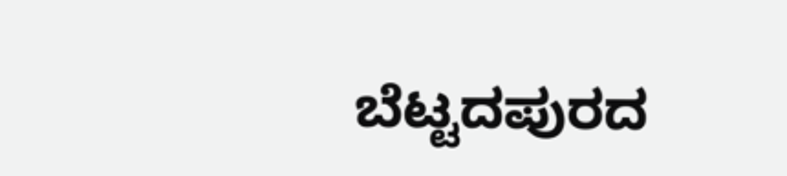ಬೆಟ್ಟದಪುರದ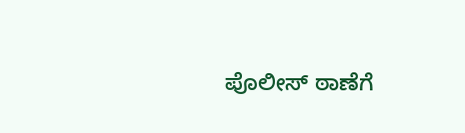ಪೊಲೀಸ್ ಠಾಣೆಗೆ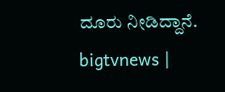ದೂರು ನೀಡಿದ್ದಾನೆ.
bigtvnews |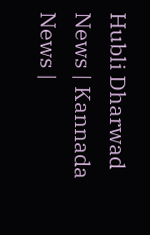Hubli Dharwad News | Kannada News |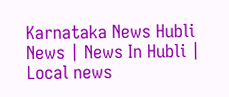Karnataka News Hubli News | News In Hubli | Local news